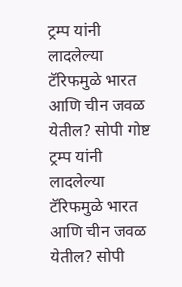ट्रम्प यांनी लादलेल्या टॅरिफमुळे भारत आणि चीन जवळ येतील? सोपी गोष्ट
ट्रम्प यांनी लादलेल्या टॅरिफमुळे भारत आणि चीन जवळ येतील? सोपी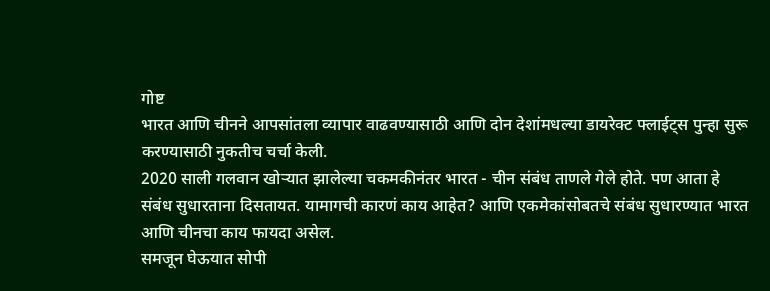गोष्ट
भारत आणि चीनने आपसांतला व्यापार वाढवण्यासाठी आणि दोन देशांमधल्या डायरेक्ट फ्लाईट्स पुन्हा सुरू करण्यासाठी नुकतीच चर्चा केली.
2020 साली गलवान खोऱ्यात झालेल्या चकमकीनंतर भारत - चीन संबंध ताणले गेले होते. पण आता हे संबंध सुधारताना दिसतायत. यामागची कारणं काय आहेत? आणि एकमेकांसोबतचे संबंध सुधारण्यात भारत आणि चीनचा काय फायदा असेल.
समजून घेऊयात सोपी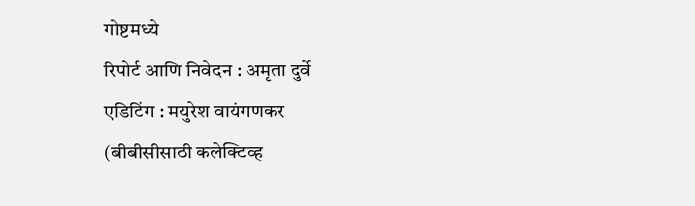गोष्टमध्ये
रिपोर्ट आणि निवेदन : अमृता दुर्वे
एडिटिंग : मयुरेश वायंगणकर
(बीबीसीसाठी कलेक्टिव्ह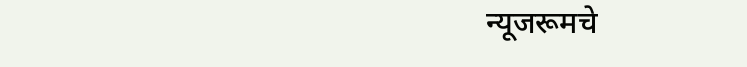न्यूजरूमचे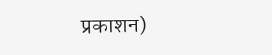प्रकाशन)